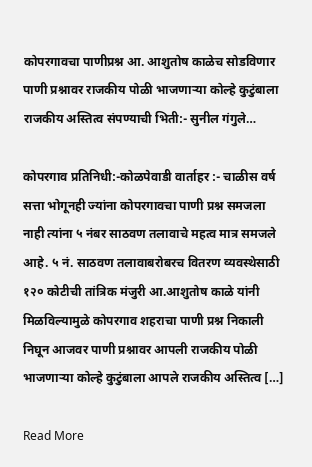कोपरगावचा पाणीप्रश्न आ. आशुतोष काळेच सोडविणार पाणी प्रश्नावर राजकीय पोळी भाजणाऱ्या कोल्हे कुटुंबाला राजकीय अस्तित्व संपण्याची भिती:- सुनील गंगुले…

कोपरगाव प्रतिनिधी:-कोळपेवाडी वार्ताहर :- चाळीस वर्ष सत्ता भोगूनही ज्यांना कोपरगावचा पाणी प्रश्न समजला नाही त्यांना ५ नंबर साठवण तलावाचे महत्व मात्र समजले आहे. ५ नं. साठवण तलावाबरोबरच वितरण व्यवस्थेसाठी १२० कोटीची तांत्रिक मंजुरी आ.आशुतोष काळे यांनी मिळविल्यामुळे कोपरगाव शहराचा पाणी प्रश्न निकाली निघून आजवर पाणी प्रश्नावर आपली राजकीय पोळी भाजणाऱ्या कोल्हे कुटुंबाला आपले राजकीय अस्तित्व […]

Read More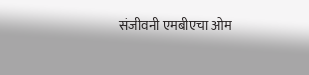संजीवनी एमबीएचा ओम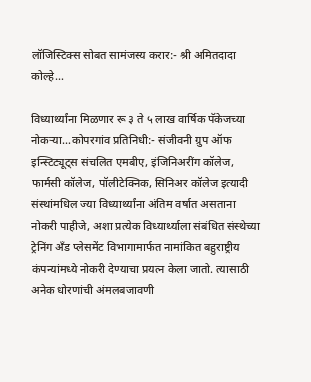लॉजिस्टिक्स सोबत सामंजस्य करार:- श्री अमितदादा कोल्हे…

विध्यार्थ्यांना मिळणार रू ३ ते ५ लाख वार्षिक पॅकेजच्या नोकऱ्या…कोपरगांव प्रतिनिधी:- संजीवनी ग्रुप ऑफ इन्स्टिट्यूट्स संचलित एमबीए, इंजिनिअरींग कॉलेज, फार्मसी कॉलेज, पॉलीटेक्निक, सिनिअर कॉलेज इत्यादी संस्थांमधिल ज्या विध्यार्थ्यांना अंतिम वर्षात असताना नोकरी पाहीजे, अशा प्रत्येक विध्यार्थ्याला संबंधित संस्थेच्या ट्रेनिंग अँड प्लेसमेंट विभागामार्फत नामांकित बहुराष्ट्रीय कंपन्यांमध्ये नोकरी देण्याचा प्रयत्न केला जातो. त्यासाठी अनेक धोरणांची अंमलबजावणी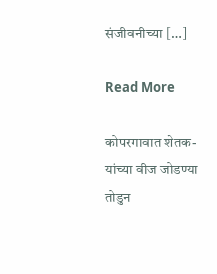संजीवनीच्या […]

Read More

कोपरगावात शेतक-यांच्या वीज जोडण्या तोडुन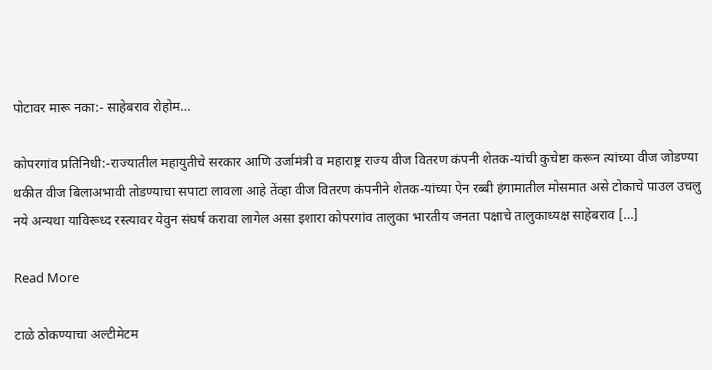पोटावर मारू नका:- साहेबराव रोहोम…

कोपरगांव प्रतिनिधी:-राज्यातील महायुतीचे सरकार आणि उर्जामंत्री व महाराष्ट्र राज्य वीज वितरण कंपनी शेतक-यांची कुचेष्टा करून त्यांच्या वीज जोडण्या थकीत वीज बिलाअभावी तोडण्याचा सपाटा लावला आहे तेंव्हा वीज वितरण कंपनीने शेतक-यांच्या ऐन रब्बी हंगामातील मोसमात असे टोकाचे पाउल उचलु नये अन्यथा याविरूध्द रस्त्यावर येवुन संघर्ष करावा लागेल असा इशारा कोपरगांव तालुका भारतीय जनता पक्षाचे तालुकाध्यक्ष साहेबराव […]

Read More

टाळे ठोकण्याचा अल्टीमेटम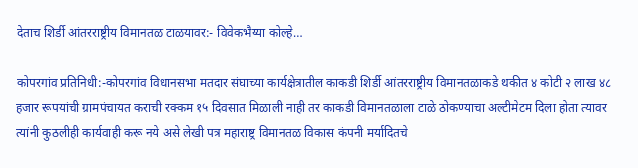देताच शिर्डी आंतरराष्ट्रीय विमानतळ टाळयावर:- विवेकभैय्या कोल्हे…

कोपरगांव प्रतिनिधी:-कोपरगांव विधानसभा मतदार संघाच्या कार्यक्षेत्रातील काकडी शिर्डी आंतरराष्ट्रीय विमानतळाकडे थकीत ४ कोटी २ लाख ४८ हजार रूपयांची ग्रामपंचायत कराची रक्कम १५ दिवसात मिळाली नाही तर काकडी विमानतळाला टाळे ठोकण्याचा अल्टीमेटम दिला होता त्यावर त्यांनी कुठलीही कार्यवाही करू नये असे लेखी पत्र महाराष्ट्र विमानतळ विकास कंपनी मर्यादितचे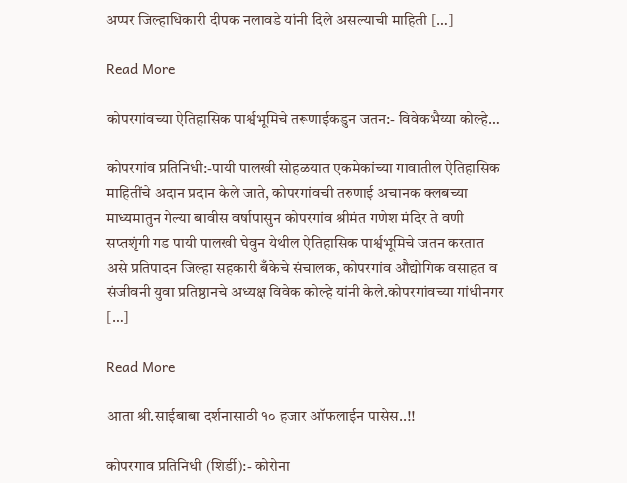अप्पर जिल्हाधिकारी दीपक नलावडे यांनी दिले असल्याची माहिती […]

Read More

कोपरगांवच्या ऐतिहासिक पार्श्वभूमिचे तरूणाईकडुन जतन:- विवेकभैय्या कोल्हे…

कोपरगांव प्रतिनिधी:-पायी पालखी सोहळयात एकमेकांच्या गावातील ऐतिहासिक माहितींचे अदान प्रदान केले जाते, कोपरगांवची तरुणाई अचानक क्लबच्या माध्यमातुन गेल्या बावीस वर्षापासुन कोपरगांव श्रीमंत गणेश मंदिर ते वणी सप्तशृंगी गड पायी पालखी घेवुन येथील ऐतिहासिक पार्श्वभूमिचे जतन करतात असे प्रतिपादन जिल्हा सहकारी बँकेचे संचालक, कोपरगांव औद्योगिक वसाहत व संजीवनी युवा प्रतिष्ठानचे अध्यक्ष विवेक कोल्हे यांनी केले.कोपरगांवच्या गांधीनगर […]

Read More

आता श्री.साईबाबा दर्शनासाठी १० हजार ऑफलाईन पासेस..!!

कोपरगाव प्रतिनिधी (शिर्डी):- कोरोना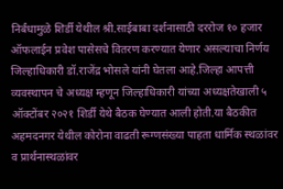निर्बंधामुळे शिर्डी येथील श्री.साईबाबा दर्शनासाठी दररोज १० हजार ऑफलाईन प्रवेश पासेसचे वितरण करण्यात येणार असल्याचा निर्णय जिल्हाधिकारी डॉ.राजेंद्र भोसले यांनी घेतला आहे.जिल्हा आपत्ती व्यवस्थापन चे अध्यक्ष म्हणून जिल्हाधिकारी यांच्या अध्यक्षतेखाली ५ ऑक्टोंबर २०२१ शिर्डी येथे बैठक घेण्यात आली होती.या बैठकीत अहमदनगर येथील कोरोना वाढती रूग्णसंख्या पाहता धार्मिक स्थळांवर व प्रार्थनास्थळांवर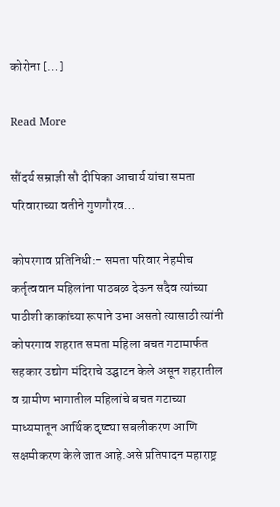कोरोना […]

Read More

सौंदर्य सम्राज्ञी सौ दीपिका आचार्य यांचा समता परिवाराच्या वतीने गुणगौरव…

कोपरगाव प्रतिनिधी:- समता परिवार नेहमीच कर्तृत्ववान महिलांना पाठबळ देऊन सदैव त्यांच्या पाठीशी काकांच्या रूपाने उभा असतो त्यासाठी त्यांनी कोपरगाव शहरात समता महिला बचत गटामार्फत सहकार उद्योग मंदिराचे उद्घाटन केले असून शहरातील व ग्रामीण भागातील महिलांचे बचत गटाच्या माध्यमातून आर्थिक दृष्ट्या सबलीकरण आणि सक्षमीकरण केले जात आहे.असे प्रतिपादन महाराष्ट्र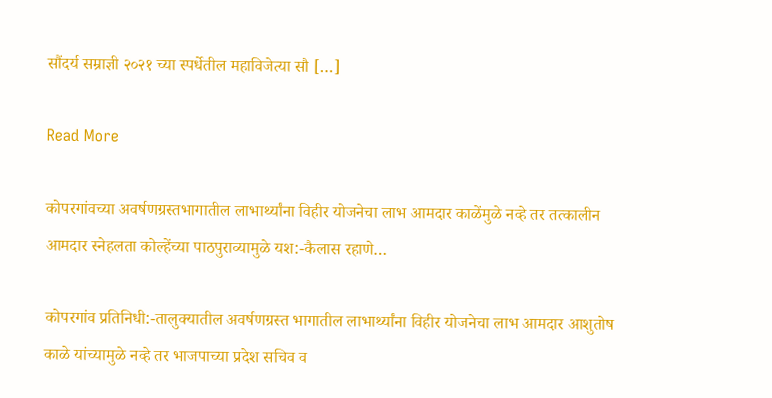सौंदर्य सम्राज्ञी २०२१ च्या स्पर्धेतील महाविजेत्या सौ […]

Read More

कोपरगांवच्या अवर्षणग्रस्तभागातील लाभार्थ्यांना विहीर योजनेचा लाभ आमदार काळेंमुळे नव्हे तर तत्कालीन आमदार स्नेहलता कोल्हेंच्या पाठपुराव्यामुळे यश:-कैलास रहाणे…

कोपरगांव प्रतिनिधी:-तालुक्यातील अवर्षणग्रस्त भागातील लाभार्थ्यांना विहीर योजनेचा लाभ आमदार आशुतोष काळे यांच्यामुळे नव्हे तर भाजपाच्या प्रदेश सचिव व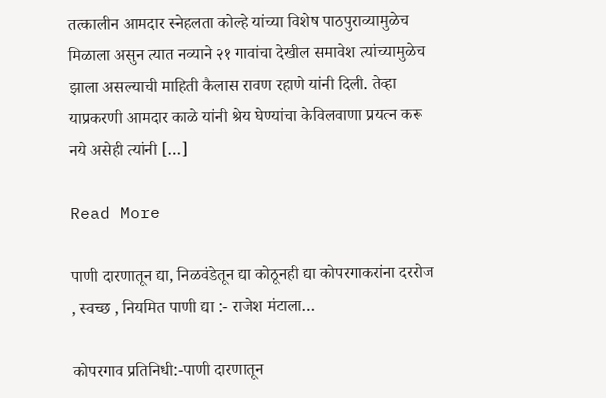तत्कालीन आमदार स्नेहलता कोल्हे यांच्या विशेष पाठपुराव्यामुळेच मिळाला असुन त्यात नव्याने २१ गावांचा देखील समावेश त्यांच्यामुळेच झाला असल्याची माहिती कैलास रावण रहाणे यांनी दिली. तेव्हा याप्रकरणी आमदार काळे यांनी श्रेय घेण्यांचा केविलवाणा प्रयत्न करू नये असेही त्यांनी […]

Read More

पाणी दारणातून द्या, निळवंडेतून द्या कोठूनही द्या कोपरगाकरांना दररोज , स्वच्छ , नियमित पाणी द्या :- राजेश मंटाला…

कोपरगाव प्रतिनिधी:-पाणी दारणातून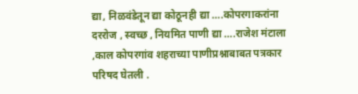द्या, निळवंडेतून द्या कोठूनही द्या ….कोपरगाकरांना दररोज , स्वच्छ , नियमित पाणी द्या ….राजेश मंटाला ,काल कोपरगांव शहराच्या पाणीप्रश्नाबाबत पत्रकार परिषद घेतली .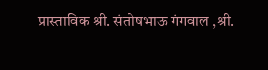प्रास्ताविक श्री. संतोषभाऊ गंगवाल ,श्री.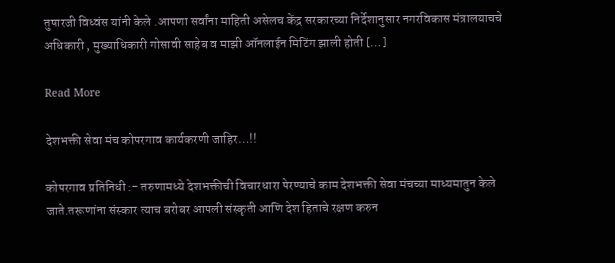तुषारजी विध्वंस यांनी केले .आपणा सर्वांना माहिती असेलच केंद्र सरकारच्या निर्देशानुसार नगरविकास मंत्रालयाचचे अधिकारी , मुख्याधिकारी गोसावी साहेब व माझी ऑनलाईन मिटिंग झाली होती […]

Read More

देशभक्ती सेवा मंच कोपरगाव कार्यकरणी जाहिर…!!

कोपरगाव प्रतिनिधी :- तरुणामध्ये देशभक्तीची विचारधारा पेरण्याचे काम देशभक्ती सेवा मंचच्या माध्यमातुन केले जाते.तरूणांना संस्कार त्याच बरोबर आपली संस्कृती आणि देश हिताचे रक्षण करुन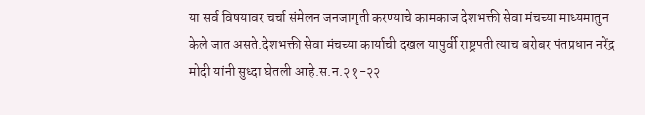या सर्व विषयावर चर्चा संमेलन जनजागृती करण्याचे कामकाज देशभक्ती सेवा मंचच्या माध्यमातुन केले जात असते.देशभक्ती सेवा मंचच्या कार्याची दखल यापुर्वी राष्ट्रपती त्याच बरोबर पंतप्रधान नरेंद्र मोदी यांनी सुध्दा घेतली आहे.स.न.२१-२२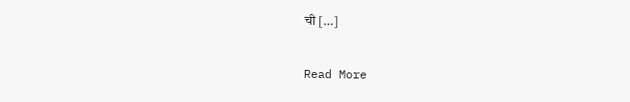ची […]

Read More